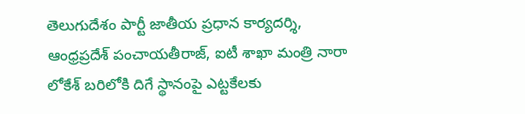తెలుగుదేశం పార్టీ జాతీయ ప్రధాన కార్యదర్శి, ఆంధ్రప్రదేశ్ పంచాయతీరాజ్, ఐటీ శాఖా మంత్రి నారా లోకేశ్ బరిలోకి దిగే స్థానంపై ఎట్టకేలకు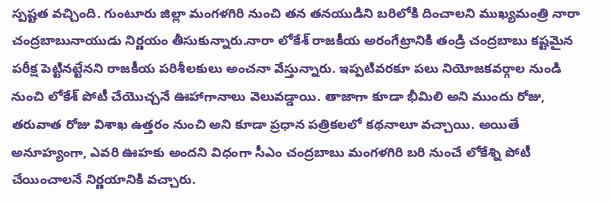స్పష్టత వచ్చింది. గుంటూరు జిల్లా మంగళగిరి నుంచి తన తనయుడిని బరిలోకి దించాలని ముఖ్యమంత్రి నారా చంద్రబాబునాయుడు నిర్ణయం తీసుకున్నారు.నారా లోకేశ్ రాజకీయ అరంగేట్రానికి తండ్రి చంద్రబాబు కష్టమైన పరీక్ష పెట్టినట్టేనని రాజకీయ పరిశీలకులు అంచనా వేస్తున్నారు. ఇప్పటివరకూ పలు నియోజకవర్గాల నుండి నుంచి లోకేశ్ పోటీ చేయొచ్చనే ఊహాగానాలు వెలువడ్డాయి. తాజాగా కూడా భీమిలి అని ముందు రోజు, తరువాత రోజు విశాఖ ఉత్తరం నుంచి అని కూడా ప్రధాన పత్రికలలో కథనాలూ వచ్చాయి. అయితే అనూహ్యంగా, ఎవరి ఊహకు అందని విధంగా సీఎం చంద్రబాబు మంగళగిరి బరి నుంచే లోకేశ్ని పోటీ చేయించాలనే నిర్ణయానికి వచ్చారు.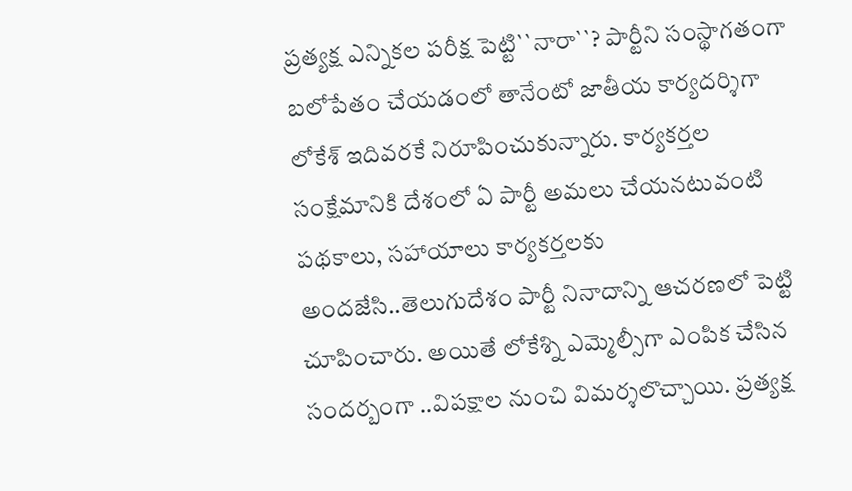ప్రత్యక్ష ఎన్నికల పరీక్ష పెట్టి``నారా``? పార్టీని సంస్థాగతంగా బలోపేతం చేయడంలో తానేంటో జాతీయ కార్యదర్శిగా లోకేశ్ ఇదివరకే నిరూపించుకున్నారు. కార్యకర్తల సంక్షేమానికి దేశంలో ఏ పార్టీ అమలు చేయనటువంటి పథకాలు, సహాయాలు కార్యకర్తలకు అందజేసి..తెలుగుదేశం పార్టీ నినాదాన్ని ఆచరణలో పెట్టి చూపించారు. అయితే లోకేశ్ని ఎమ్మెల్సీగా ఎంపిక చేసిన సందర్బంగా ..విపక్షాల నుంచి విమర్శలొచ్చాయి. ప్రత్యక్ష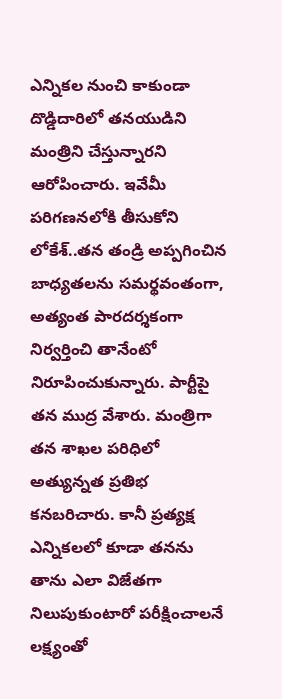ఎన్నికల నుంచి కాకుండా దొడ్డిదారిలో తనయుడిని మంత్రిని చేస్తున్నారని ఆరోపించారు. ఇవేమీ పరిగణనలోకి తీసుకోని లోకేశ్..తన తండ్రి అప్పగించిన బాధ్యతలను సమర్థవంతంగా, అత్యంత పారదర్శకంగా నిర్వర్తించి తానేంటో నిరూపించుకున్నారు. పార్టీపై తన ముద్ర వేశారు. మంత్రిగా తన శాఖల పరిధిలో అత్యున్నత ప్రతిభ కనబరిచారు. కానీ ప్రత్యక్ష ఎన్నికలలో కూడా తనను తాను ఎలా విజేతగా నిలుపుకుంటారో పరీక్షించాలనే లక్ష్యంతో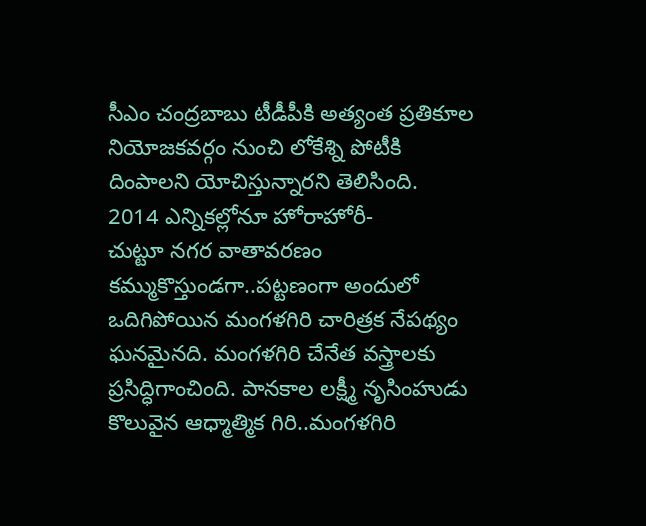సీఎం చంద్రబాబు టీడీపీకి అత్యంత ప్రతికూల నియోజకవర్గం నుంచి లోకేశ్ని పోటీకి దింపాలని యోచిస్తున్నారని తెలిసింది.
2014 ఎన్నికల్లోనూ హోరాహోరీ-
చుట్టూ నగర వాతావరణం కమ్ముకొస్తుండగా..పట్టణంగా అందులో ఒదిగిపోయిన మంగళగిరి చారిత్రక నేపథ్యం ఘనమైనది. మంగళగిరి చేనేత వస్త్రాలకు ప్రసిద్ధిగాంచింది. పానకాల లక్ష్మీ నృసింహుడు కొలువైన ఆధ్మాత్మిక గిరి..మంగళగిరి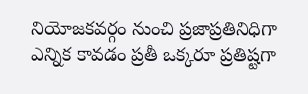నియోజకవర్గం నుంచి ప్రజాప్రతినిధిగా ఎన్నిక కావడం ప్రతీ ఒక్కరూ ప్రతిష్టగా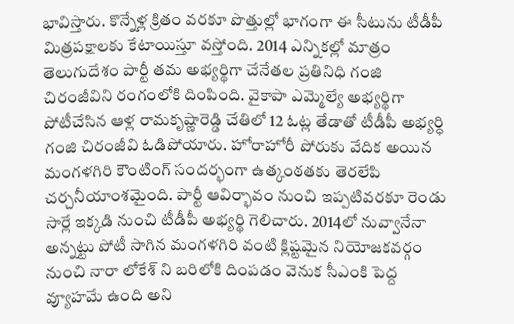భావిస్తారు. కొన్నేళ్ల క్రితం వరకూ పొత్తుల్లో భాగంగా ఈ సీటును టీడీపీ మిత్రపక్షాలకు కేటాయిస్తూ వస్తోంది. 2014 ఎన్నికల్లో మాత్రం తెలుగుదేశం పార్టీ తమ అభ్యర్థిగా చేనేతల ప్రతినిధి గంజి చిరంజీవిని రంగంలోకి దింపింది. వైకాపా ఎమ్మెల్యే అభ్యర్థిగా పోటీచేసిన ఆళ్ల రామకృష్ణారెడ్డి చేతిలో 12 ఓట్ల తేడాతో టీడీపీ అభ్యర్ధి గంజి చిరంజీవి ఓడిపోయారు. హోరాహోరీ పోరుకు వేదిక అయిన మంగళగిరి కౌంటింగ్ సందర్భంగా ఉత్కంఠతకు తెరలేపి చర్చనీయాంశమైంది. పార్టీ ఆవిర్భావం నుంచి ఇప్పటివరకూ రెండు సార్లే ఇక్కడి నుంచి టీడీపీ అభ్యర్థి గెలిచారు. 2014లో నువ్వానేనా అన్నట్టు పోటీ సాగిన మంగళగిరి వంటి క్లిష్టమైన నియోజకవర్గం నుంచి నారా లోకేశ్ ని బరిలోకి దింపడం వెనుక సీఎంకి పెద్ద వ్యూహమే ఉంది అని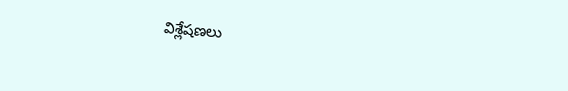విశ్లేషణలు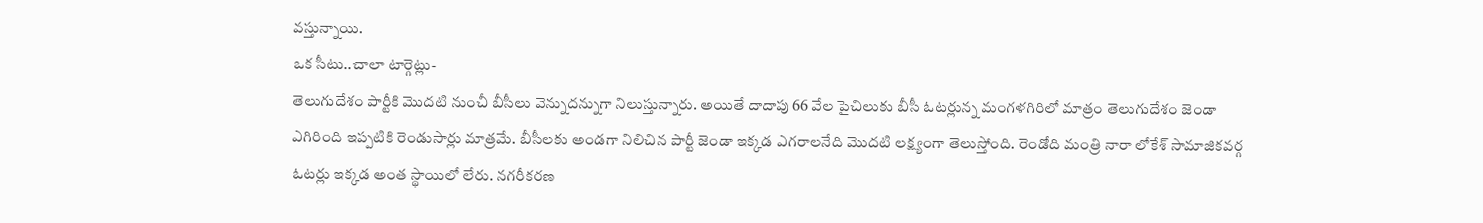వస్తున్నాయి.
ఒక సీటు..చాలా టార్గెట్లు-
తెలుగుదేశం పార్టీకి మొదటి నుంచీ బీసీలు వెన్నుదన్నుగా నిలుస్తున్నారు. అయితే దాదాపు 66 వేల పైచిలుకు బీసీ ఓటర్లున్న మంగళగిరిలో మాత్రం తెలుగుదేశం జెండా ఎగిరింది ఇప్పటికి రెండుసార్లు మాత్రమే. బీసీలకు అండగా నిలిచిన పార్టీ జెండా ఇక్కడ ఎగరాలనేది మొదటి లక్ష్యంగా తెలుస్తోంది. రెండోది మంత్రి నారా లోకేశ్ సామాజికవర్గ ఓటర్లు ఇక్కడ అంత స్థాయిలో లేరు. నగరీకరణ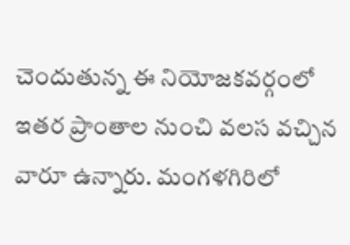చెందుతున్న ఈ నియోజకవర్గంలో ఇతర ప్రాంతాల నుంచి వలస వచ్చిన వారూ ఉన్నారు. మంగళగిరిలో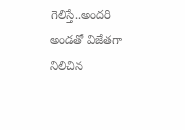గెలిస్తే..అందరి అండతో విజేతగా నిలిచిన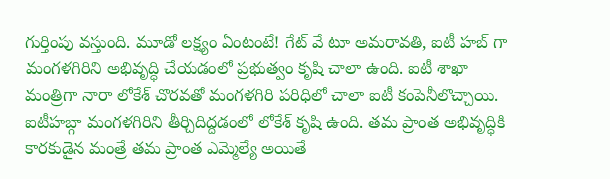గుర్తింపు వస్తుంది. మూడో లక్ష్యం ఏంటంటే! గేట్ వే టూ అమరావతి, ఐటీ హబ్ గా మంగళగిరిని అభివృద్ధి చేయడంలో ప్రభుత్వం కృషి చాలా ఉంది. ఐటీ శాఖా మంత్రిగా నారా లోకేశ్ చొరవతో మంగళగిరి పరిధిలో చాలా ఐటీ కంపెనీలొచ్చాయి. ఐటీహబ్గా మంగళగిరిని తీర్చిదిద్దడంలో లోకేశ్ కృషి ఉంది. తమ ప్రాంత అభివృద్ధికి కారకుడైన మంత్రే తమ ప్రాంత ఎమ్మెల్యే అయితే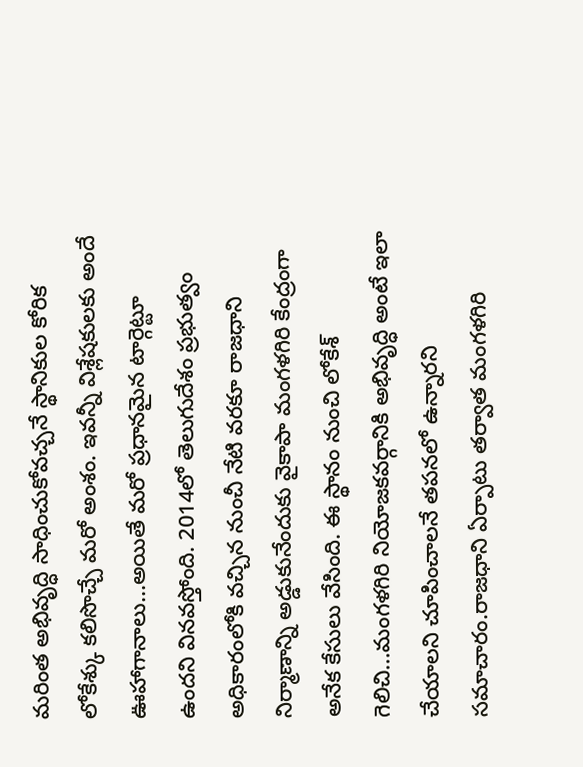మరింత అభివృద్ధి సాధించుకోవచ్చనే స్థానికుల కోరిక లోకేశ్కు కలిసొచ్చే మరో అంశం. ఇవన్నీ విశ్లేషకులకు అందే ఊహాగానాలు...అయితే మరో ప్రధానమైన టార్గెట్టూ ఉందని వినవస్తోంది. 2014లో తెలుగుదేశం ప్రభుత్వం అధికారంలోకి వచ్చిన నుంచీ నేటి వరకూ రాజధాని నిర్మాణాన్ని అడ్డుకునేందుకు వైకాపా మంగళగిరి కేంద్రంగా అనేక కేసులు వేసింది. ఈ స్థానం నుంచి లోకేశ్ గెలిచి...మంగళగిరి నియోజకవర్గానికి అభివృద్ధి అంటే ఇలా చేయాలని చూపించాలనే తపనలో ఉన్నారని సమాచారం.రాజధాని ఏర్పాటు తర్వాత మంగళగిరి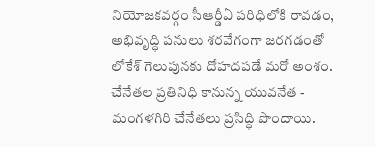నియోజకవర్గం సీఆర్డీఏ పరిధిలోకి రావడం, అభివృద్ధి పనులు శరవేగంగా జరగడంతో లోకేశ్ గెలుపునకు దోహదపడే మరో అంశం.
చేనేతల ప్రతినిధి కానున్న యువనేత -
మంగళగిరి చేనేతలు ప్రసిద్ధి పొందాయి.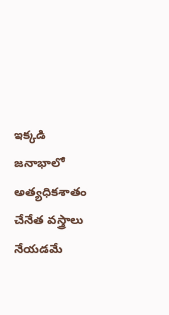ఇక్కడి జనాభాలో అత్యధికశాతం చేనేత వస్త్రాలు నేయడమే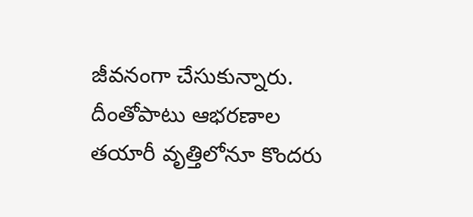జీవనంగా చేసుకున్నారు. దీంతోపాటు ఆభరణాల తయారీ వృత్తిలోనూ కొందరు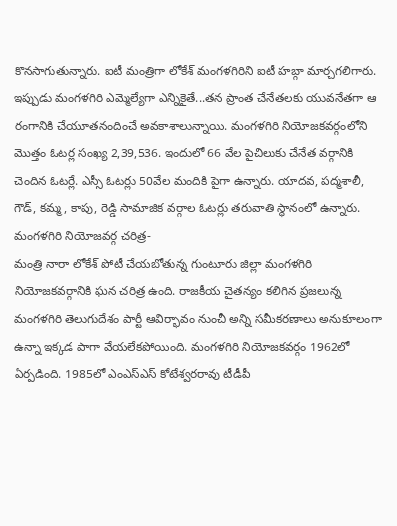కొనసాగుతున్నారు. ఐటీ మంత్రిగా లోకేశ్ మంగళగిరిని ఐటీ హబ్గా మార్చగలిగారు. ఇప్పుడు మంగళగిరి ఎమ్మెల్యేగా ఎన్నికైతే...తన ప్రాంత చేనేతలకు యువనేతగా ఆ రంగానికి చేయూతనందించే అవకాశాలున్నాయి. మంగళగిరి నియోజకవర్గంలోని మొత్తం ఓటర్ల సంఖ్య 2,39,536. ఇందులో 66 వేల పైచిలుకు చేనేత వర్గానికి చెందిన ఓటర్లే. ఎస్సీ ఓటర్లు 50వేల మందికి పైగా ఉన్నారు. యాదవ, పద్మశాలీ, గౌడ్, కమ్మ, కాపు, రెడ్డి సామాజిక వర్గాల ఓటర్లు తరువాతి స్థానంలో ఉన్నారు.
మంగళగిరి నియోజవర్గ చరిత్ర-
మంత్రి నారా లోకేశ్ పోటీ చేయబోతున్న గుంటూరు జిల్లా మంగళగిరి నియోజకవర్గానికి ఘన చరిత్ర ఉంది. రాజకీయ చైతన్యం కలిగిన ప్రజలున్న మంగళగిరి తెలుగుదేశం పార్టీ ఆవిర్భావం నుంచీ అన్ని సమీకరణాలు అనుకూలంగా ఉన్నా ఇక్కడ పాగా వేయలేకపోయింది. మంగళగిరి నియోజకవర్గం 1962లో ఏర్పడింది. 1985లో ఎంఎస్ఎస్ కోటేశ్వరరావు టీడీపీ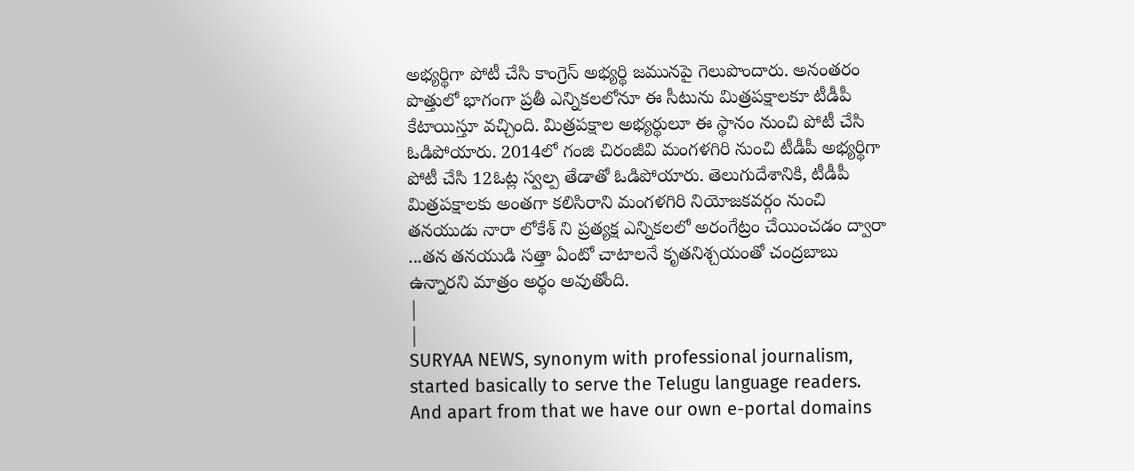అభ్యర్థిగా పోటీ చేసి కాంగ్రెస్ అభ్యర్థి జమునపై గెలుపొందారు. అనంతరం పొత్తులో భాగంగా ప్రతీ ఎన్నికలలోనూ ఈ సీటును మిత్రపక్షాలకూ టీడీపీ కేటాయిస్తూ వచ్చింది. మిత్రపక్షాల అభ్యర్థులూ ఈ స్థానం నుంచి పోటీ చేసి ఓడిపోయారు. 2014లో గంజి చిరంజీవి మంగళగిరి నుంచి టీడీపీ అభ్యర్థిగా పోటీ చేసి 12ఓట్ల స్వల్ప తేడాతో ఓడిపోయారు. తెలుగుదేశానికి, టీడీపీ మిత్రపక్షాలకు అంతగా కలిసిరాని మంగళగిరి నియోజకవర్గం నుంచి తనయుడు నారా లోకేశ్ ని ప్రత్యక్ష ఎన్నికలలో అరంగేట్రం చేయించడం ద్వారా ...తన తనయుడి సత్తా ఏంటో చాటాలనే కృతనిశ్చయంతో చంద్రబాబు ఉన్నారని మాత్రం అర్థం అవుతోంది.
|
|
SURYAA NEWS, synonym with professional journalism, started basically to serve the Telugu language readers. And apart from that we have our own e-portal domains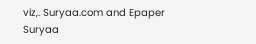viz,. Suryaa.com and Epaper Suryaa